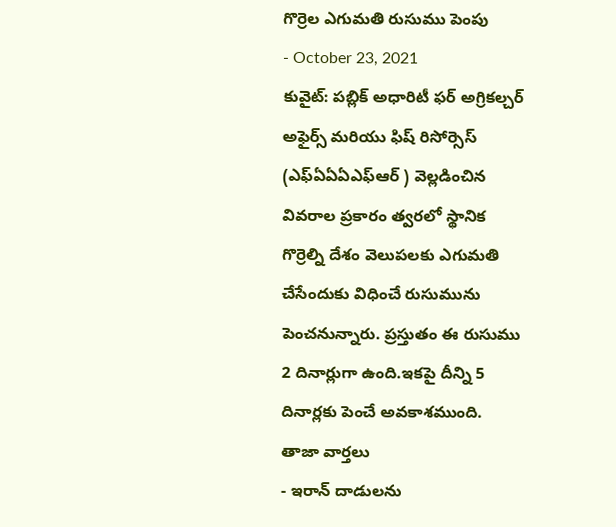గొర్రెల ఎగుమతి రుసుము పెంపు
- October 23, 2021
కువైట్: పబ్లిక్ అధారిటీ ఫర్ అగ్రికల్చర్ అఫైర్స్ మరియు ఫిష్ రిసోర్సెస్ (ఎఫ్ఏఏఏఎఫ్ఆర్ ) వెల్లడించిన వివరాల ప్రకారం త్వరలో స్థానిక గొర్రెల్ని దేశం వెలుపలకు ఎగుమతి చేసేందుకు విధించే రుసుమును పెంచనున్నారు. ప్రస్తుతం ఈ రుసుము 2 దినార్లుగా ఉంది.ఇకపై దీన్ని 5 దినార్లకు పెంచే అవకాశముంది.
తాజా వార్తలు
- ఇరాన్ దాడులను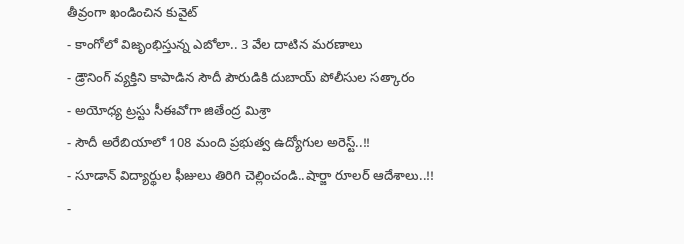తీవ్రంగా ఖండించిన కువైట్
- కాంగోలో విజృంభిస్తున్న ఎబోలా.. 3 వేల దాటిన మరణాలు
- డ్రౌనింగ్ వ్యక్తిని కాపాడిన సౌదీ పౌరుడికి దుబాయ్ పోలీసుల సత్కారం
- అయోధ్య ట్రస్టు సీఈవోగా జితేంద్ర మిశ్రా
- సౌదీ అరేబియాలో 108 మంది ప్రభుత్వ ఉద్యోగుల అరెస్ట్..!!
- సూడాన్ విద్యార్థుల ఫీజులు తిరిగి చెల్లించండి..షార్జా రూలర్ ఆదేశాలు..!!
-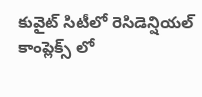కువైట్ సిటీలో రెసిడెన్షియల్ కాంప్లెక్స్ లో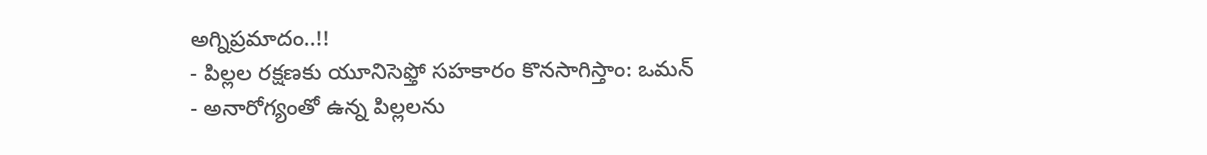అగ్నిప్రమాదం..!!
- పిల్లల రక్షణకు యూనిసెఫ్తో సహకారం కొనసాగిస్తాం: ఒమన్
- అనారోగ్యంతో ఉన్న పిల్లలను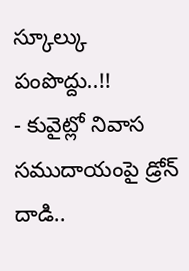స్కూల్కు పంపొద్దు..!!
- కువైట్లో నివాస సముదాయంపై డ్రోన్ దాడి..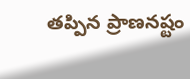తప్పిన ప్రాణనష్టం